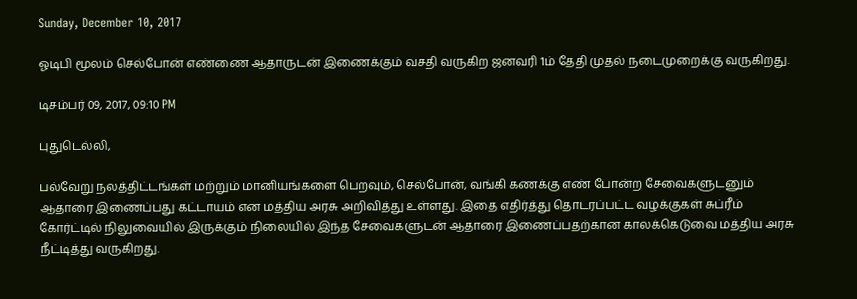Sunday, December 10, 2017

ஓடிபி மூலம் செல்போன் எண்ணை ஆதாருடன் இணைக்கும் வசதி வருகிற ஜனவரி 1ம் தேதி முதல் நடைமுறைக்கு வருகிறது.

டிசம்பர் 09, 2017, 09:10 PM

புதுடெல்லி,

பல்வேறு நலத்திட்டங்கள் மற்றும் மானியங்களை பெறவும், செல்போன், வங்கி கணக்கு எண் போன்ற சேவைகளுடனும் ஆதாரை இணைப்பது கட்டாயம் என மத்திய அரசு அறிவித்து உள்ளது. இதை எதிர்த்து தொடரப்பட்ட வழக்குகள் சுப்ரீம் கோர்ட்டில் நிலுவையில் இருக்கும் நிலையில் இந்த சேவைகளுடன் ஆதாரை இணைப்பதற்கான காலக்கெடுவை மத்திய அரசு நீட்டித்து வருகிறது.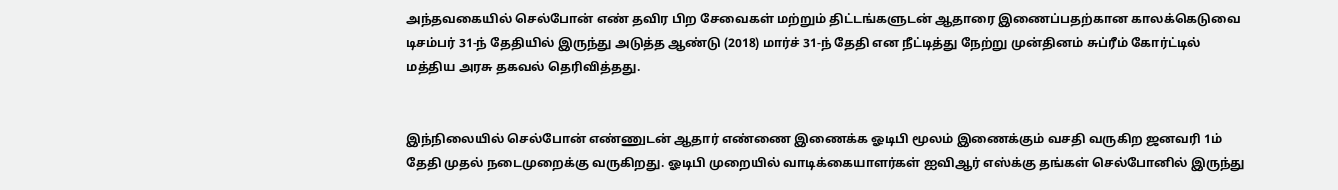அந்தவகையில் செல்போன் எண் தவிர பிற சேவைகள் மற்றும் திட்டங்களுடன் ஆதாரை இணைப்பதற்கான காலக்கெடுவை டிசம்பர் 31-ந் தேதியில் இருந்து அடுத்த ஆண்டு (2018) மார்ச் 31-ந் தேதி என நீட்டித்து நேற்று முன்தினம் சுப்ரீம் கோர்ட்டில் மத்திய அரசு தகவல் தெரிவித்தது.


இந்நிலையில் செல்போன் எண்ணுடன் ஆதார் எண்ணை இணைக்க ஓடிபி மூலம் இணைக்கும் வசதி வருகிற ஜனவரி 1ம் தேதி முதல் நடைமுறைக்கு வருகிறது. ஓடிபி முறையில் வாடிக்கையாளர்கள் ஐவிஆர் எஸ்க்கு தங்கள் செல்போனில் இருந்து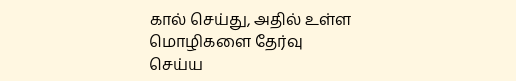கால் செய்து, அதில் உள்ள மொழிகளை தேர்வு செய்ய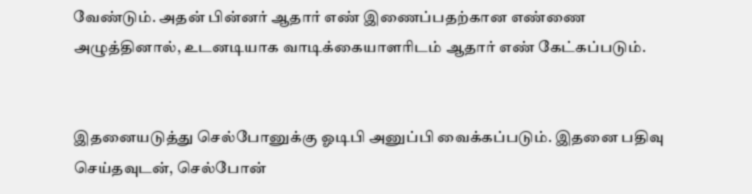வேண்டும். அதன் பின்னர் ஆதார் எண் இணைப்பதற்கான எண்ணை அழுத்தினால், உடனடியாக வாடிக்கையாளரிடம் ஆதார் எண் கேட்கப்படும்.


இதனையடுத்து செல்போனுக்கு ஓடிபி அனுப்பி வைக்கப்படும். இதனை பதிவு செய்தவுடன், செல்போன்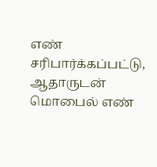எண் சரிபார்க்கப்பட்டு, ஆதாருடன் மொபைல் எண்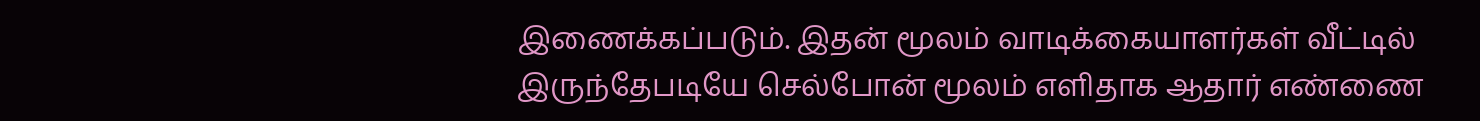இணைக்கப்படும். இதன் மூலம் வாடிக்கையாளர்கள் வீட்டில் இருந்தேபடியே செல்போன் மூலம் எளிதாக ஆதார் எண்ணை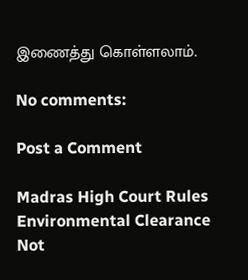இணைத்து கொள்ளலாம்.

No comments:

Post a Comment

Madras High Court Rules Environmental Clearance Not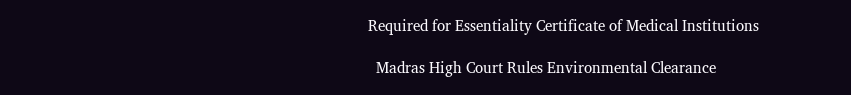Required for Essentiality Certificate of Medical Institutions

  Madras High Court Rules Environmental Clearance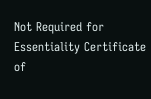Not Required for Essentiality Certificate of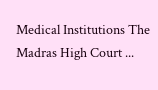Medical Institutions The Madras High Court ...